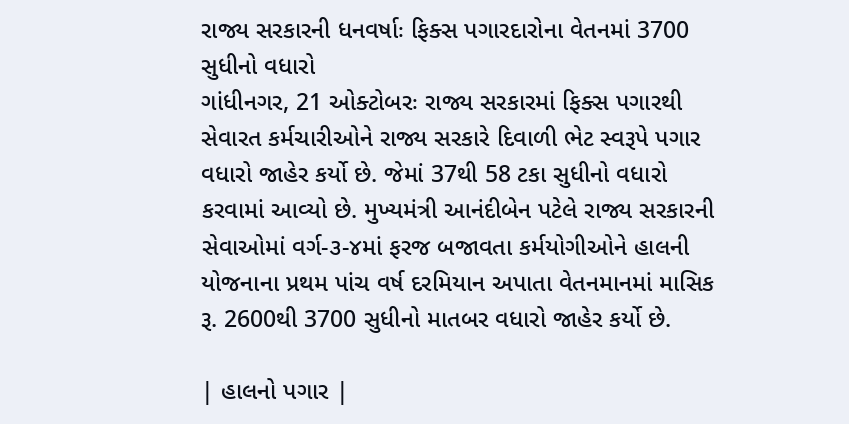રાજ્ય સરકારની ધનવર્ષાઃ ફિક્સ પગારદારોના વેતનમાં 3700 સુધીનો વધારો
ગાંધીનગર, 21 ઓક્ટોબરઃ રાજ્ય સરકારમાં ફિક્સ પગારથી સેવારત કર્મચારીઓને રાજ્ય સરકારે દિવાળી ભેટ સ્વરૂપે પગાર વધારો જાહેર કર્યો છે. જેમાં 37થી 58 ટકા સુધીનો વધારો કરવામાં આવ્યો છે. મુખ્યમંત્રી આનંદીબેન પટેલે રાજ્ય સરકારની સેવાઓમાં વર્ગ-૩-૪માં ફરજ બજાવતા કર્મયોગીઓને હાલની યોજનાના પ્રથમ પાંચ વર્ષ દરમિયાન અપાતા વેતનમાનમાં માસિક રૂ. 2600થી 3700 સુધીનો માતબર વધારો જાહેર કર્યો છે.

| હાલનો પગાર |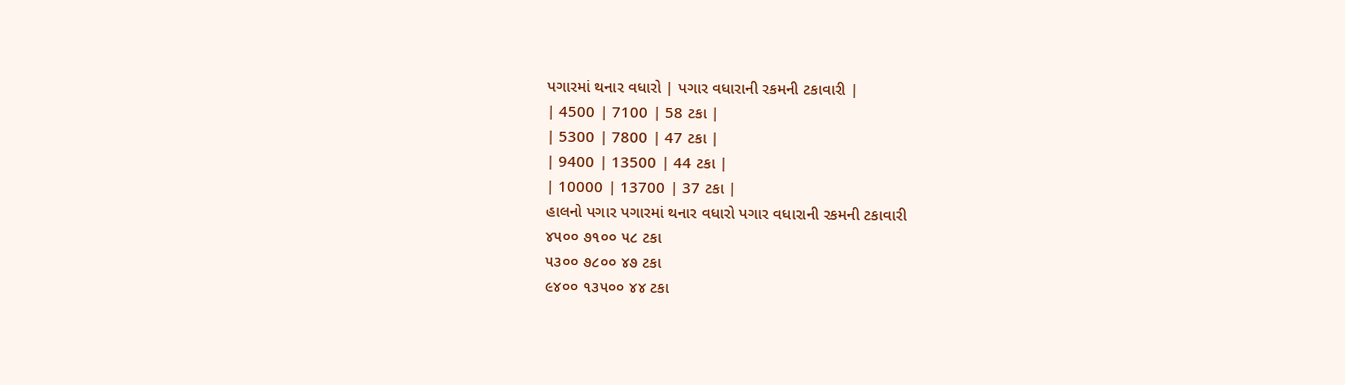પગારમાં થનાર વધારો | પગાર વધારાની રકમની ટકાવારી |
| 4500 | 7100 | 58 ટકા |
| 5300 | 7800 | 47 ટકા |
| 9400 | 13500 | 44 ટકા |
| 10000 | 13700 | 37 ટકા |
હાલનો પગાર પગારમાં થનાર વધારો પગાર વધારાની રકમની ટકાવારી
૪૫૦૦ ૭૧૦૦ ૫૮ ટકા
૫૩૦૦ ૭૮૦૦ ૪૭ ટકા
૯૪૦૦ ૧૩૫૦૦ ૪૪ ટકા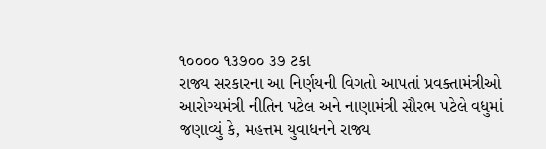૧૦૦૦૦ ૧૩૭૦૦ ૩૭ ટકા
રાજ્ય સરકારના આ નિર્ણયની વિગતો આપતાં પ્રવક્તામંત્રીઓ આરોગ્યમંત્રી નીતિન પટેલ અને નાણામંત્રી સૌરભ પટેલે વધુમાં જણાવ્યું કે, મહત્તમ યુવાધનને રાજ્ય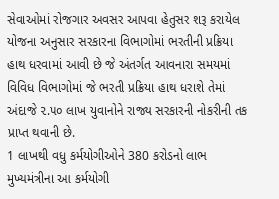સેવાઓમાં રોજગાર અવસર આપવા હેતુસર શરૂ કરાયેલ યોજના અનુસાર સરકારના વિભાગોમાં ભરતીની પ્રક્રિયા હાથ ધરવામાં આવી છે જે અંતર્ગત આવનારા સમયમાં વિવિધ વિભાગોમાં જે ભરતી પ્રક્રિયા હાથ ધરાશે તેમાં અંદાજે ૨.૫૦ લાખ યુવાનોને રાજ્ય સરકારની નોકરીની તક પ્રાપ્ત થવાની છે.
1 લાખથી વધુ કર્મયોગીઓને 380 કરોડનો લાભ
મુખ્યમંત્રીના આ કર્મયોગી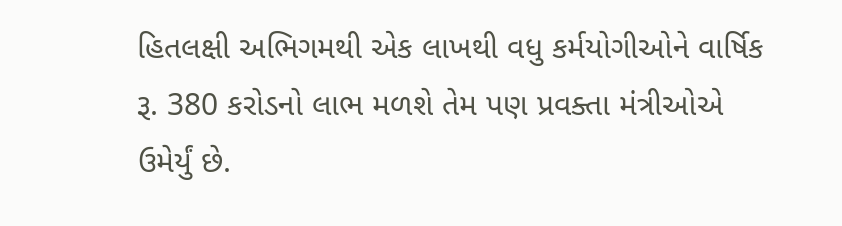હિતલક્ષી અભિગમથી એક લાખથી વધુ કર્મયોગીઓને વાર્ષિક રૂ. 380 કરોડનો લાભ મળશે તેમ પણ પ્રવક્તા મંત્રીઓએ ઉમેર્યું છે.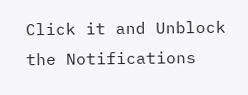Click it and Unblock the Notifications